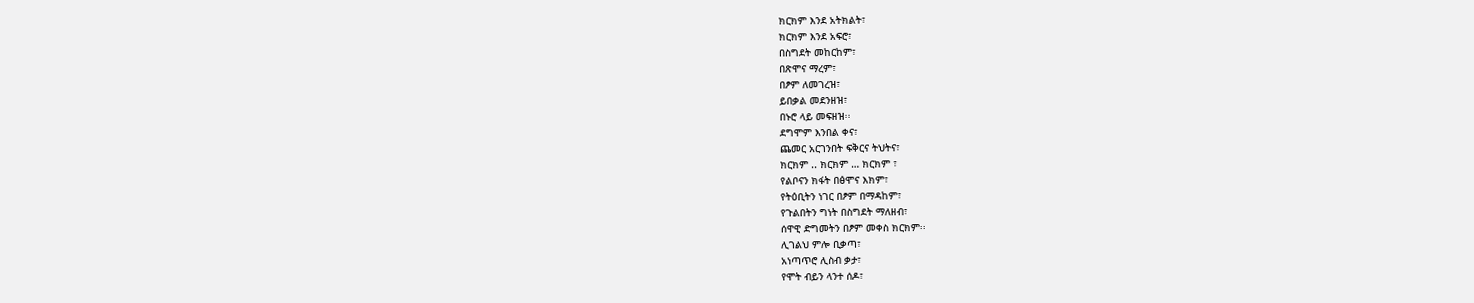ክርክም እንደ አትክልት፣
ክርክም እንደ አፍሮ፣
በስግደት መከርከም፣
በጽሞና ማረም፣
በፆም ለመገረዝ፣
ይበቃል መደንዘዝ፣
በኑሮ ላይ መፍዘዝ፡፡
ደግሞም እንበል ቀና፣
ጨመር አርገንበት ፍቅርና ትህትና፣
ክርክም .. ክርክም … ክርክም ፣
የልቦናን ክፋት በፅሞና እክም፣
የትዕቢትን ነገር በፆም በማዳከም፣
የጉልበትን ግነት በስግደት ማለዘብ፣
ሰዋዊ ድግመትን በፆም መቀስ ክርክም፡፡
ሊገልህ ምሎ ቢቃጣ፣
አነጣጥሮ ሊስብ ቃታ፣
የሞት ብይን ላንተ ሰዶ፣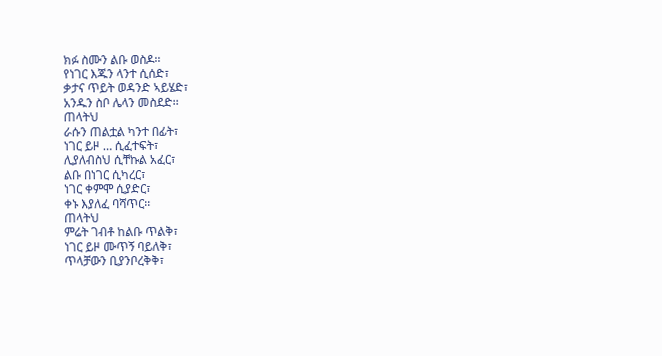ክፉ ስሙን ልቡ ወስዶ፡፡
የነገር እጁን ላንተ ሲሰድ፣
ቃታና ጥይት ወዳንድ ኣይሄድ፣
አንዱን ስቦ ሌላን መስደድ፡፡
ጠላትህ
ራሱን ጠልቷል ካንተ በፊት፣
ነገር ይዞ … ሲፈተፍት፣
ሊያለብስህ ሲቸኩል አፈር፣
ልቡ በነገር ሲካረር፣
ነገር ቀምሞ ሲያድር፣
ቀኑ እያለፈ ባሻጥር፡፡
ጠላትህ
ምሬት ገብቶ ከልቡ ጥልቅ፣
ነገር ይዞ ሙጥኝ ባይለቅ፣
ጥላቻውን ቢያንቦረቅቅ፣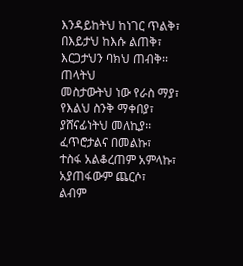እንዳይከትህ ከነገር ጥልቅ፣
በእይታህ ከእሱ ልጠቅ፣
እርጋታህን ባክህ ጠብቅ፡፡
ጠላትህ
መስታውትህ ነው የራስ ማያ፣
የእልህ ስንቅ ማቀበያ፣
ያሸናፊነትህ መለኪያ፡፡
ፈጥሮታልና በመልኩ፣
ተስፋ አልቆረጠም አምላኩ፣
አያጠፋውም ጨርሶ፣
ልብም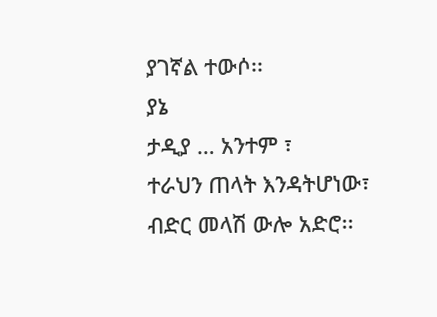ያገኛል ተውሶ፡፡
ያኔ
ታዲያ … አንተም ፣
ተራህን ጠላት እንዳትሆነው፣
ብድር መላሽ ውሎ አድሮ፡፡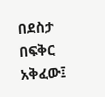በደስታ በፍቅር አቅፈው፤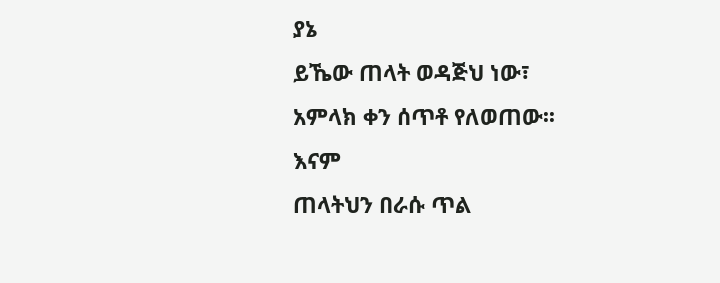ያኔ
ይኼው ጠላት ወዳጅህ ነው፣
አምላክ ቀን ሰጥቶ የለወጠው፡፡
እናም
ጠላትህን በራሱ ጥል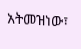አትመዝነው፣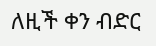ለዚች ቀን ብድር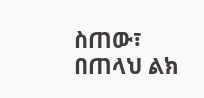ስጠው፣
በጠላህ ልክ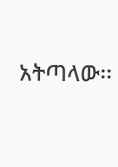አትጣላው፡፡